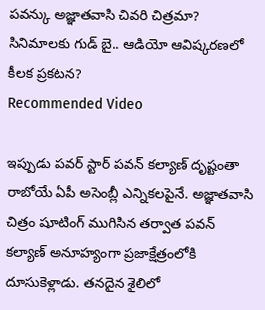పవన్కు అజ్ఞాతవాసి చివరి చిత్రమా? సినిమాలకు గుడ్ బై.. ఆడియో ఆవిష్కరణలో కీలక ప్రకటన?
Recommended Video

ఇప్పుడు పవర్ స్టార్ పవన్ కల్యాణ్ దృష్టంతా రాబోయే ఏపీ అసెంబ్లీ ఎన్నికలపైనే. అజ్ఞాతవాసి చిత్రం షూటింగ్ ముగిసిన తర్వాత పవన్ కల్యాణ్ అనూహ్యంగా ప్రజాక్షేత్రంలోకి దూసుకెళ్లాడు. తనదైన శైలిలో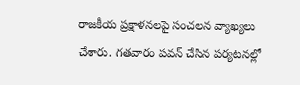రాజకీయ ప్రక్షాళనలపై సంచలన వ్యాఖ్యలు చేశారు. గతవారం పవన్ చేసిన పర్యటనల్లో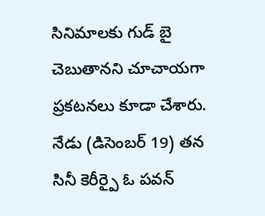సినిమాలకు గుడ్ బై చెబుతానని చూచాయగా ప్రకటనలు కూడా చేశారు. నేడు (డిసెంబర్ 19) తన సినీ కెరీర్పై ఓ పవన్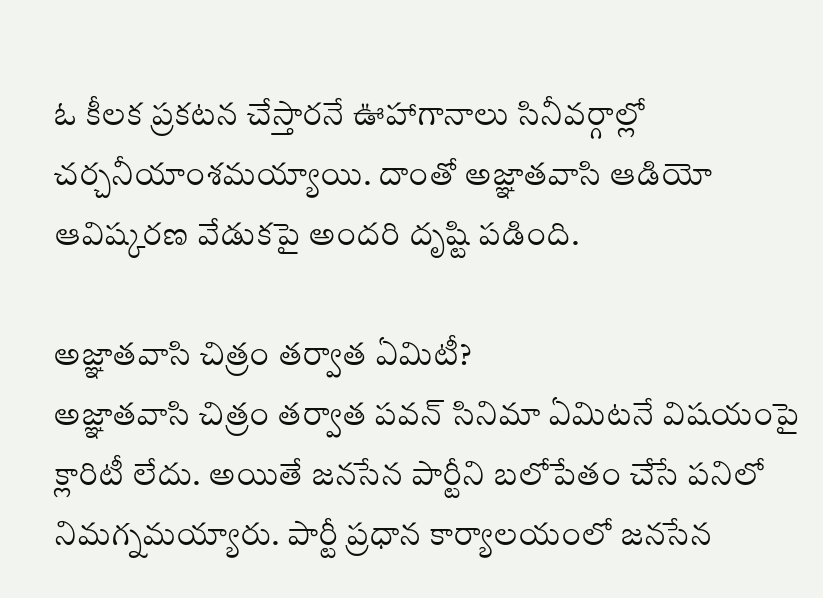ఓ కీలక ప్రకటన చేస్తారనే ఊహాగానాలు సినీవర్గాల్లో చర్చనీయాంశమయ్యాయి. దాంతో అజ్ఞాతవాసి ఆడియో ఆవిష్కరణ వేడుకపై అందరి దృష్టి పడింది.

అజ్ఞాతవాసి చిత్రం తర్వాత ఏమిటీ?
అజ్ఞాతవాసి చిత్రం తర్వాత పవన్ సినిమా ఏమిటనే విషయంపై క్లారిటీ లేదు. అయితే జనసేన పార్టీని బలోపేతం చేసే పనిలో నిమగ్నమయ్యారు. పార్టీ ప్రధాన కార్యాలయంలో జనసేన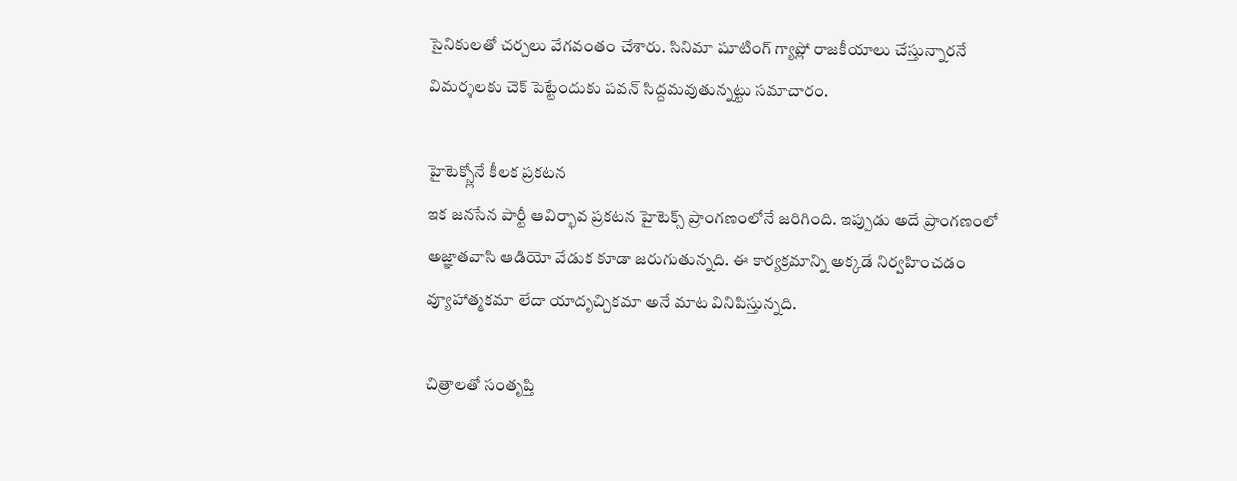సైనికులతో చర్చలు వేగవంతం చేశారు. సినిమా షూటింగ్ గ్యాప్లో రాజకీయాలు చేస్తున్నారనే విమర్శలకు చెక్ పెట్టేందుకు పవన్ సిద్దమవుతున్నట్టు సమాచారం.

హైటెక్స్లోనే కీలక ప్రకటన
ఇక జనసేన పార్టీ ఆవిర్భావ ప్రకటన హైటెక్స్ ప్రాంగణంలోనే జరిగింది. ఇప్పుడు అదే ప్రాంగణంలో అజ్ఞాతవాసి ఆడియో వేడుక కూడా జరుగుతున్నది. ఈ కార్యక్రమాన్ని అక్కడే నిర్వహించడం వ్యూహాత్మకమా లేదా యాదృచ్చికమా అనే మాట వినిపిస్తున్నది.

చిత్రాలతో సంతృప్తి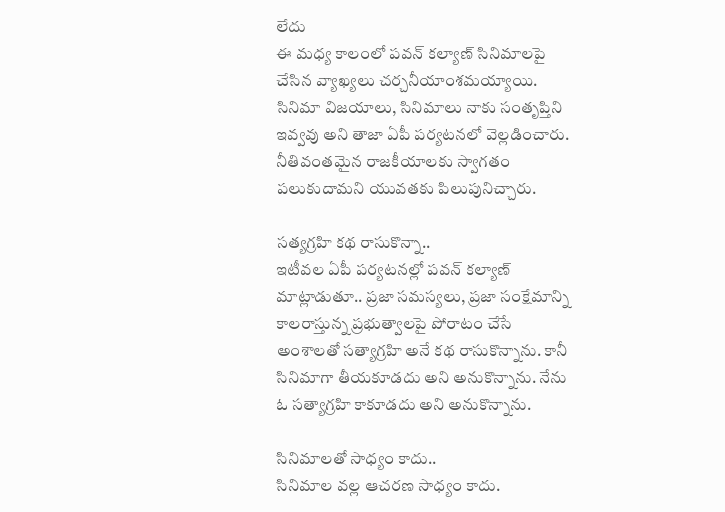లేదు
ఈ మధ్య కాలంలో పవన్ కల్యాణ్ సినిమాలపై చేసిన వ్యాఖ్యలు చర్చనీయాంశమయ్యాయి. సినిమా విజయాలు, సినిమాలు నాకు సంతృప్తిని ఇవ్వవు అని తాజా ఏపీ పర్యటనలో వెల్లడించారు. నీతివంతమైన రాజకీయాలకు స్వాగతం పలుకుదామని యువతకు పిలుపునిచ్చారు.

సత్యగ్రహి కథ రాసుకొన్నా..
ఇటీవల ఏపీ పర్యటనల్లో పవన్ కల్యాణ్ మాట్లాడుతూ.. ప్రజా సమస్యలు, ప్రజా సంక్షేమాన్ని కాలరాస్తున్న ప్రభుత్వాలపై పోరాటం చేసే అంశాలతో సత్యాగ్రహి అనే కథ రాసుకొన్నాను. కానీ సినిమాగా తీయకూడదు అని అనుకొన్నాను. నేను ఓ సత్యాగ్రహి కాకూడదు అని అనుకొన్నాను.

సినిమాలతో సాధ్యం కాదు..
సినిమాల వల్ల ఆచరణ సాధ్యం కాదు.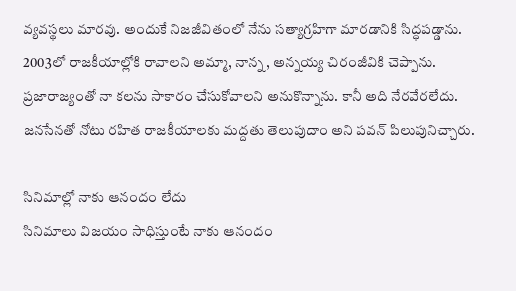వ్యవస్థలు మారవు. అందుకే నిజజీవితంలో నేను సత్యాగ్రహిగా మారడానికి సిద్ధపడ్డాను. 2003లో రాజకీయాల్లోకి రావాలని అమ్మా, నాన్న, అన్నయ్య చిరంజీవికి చెప్పాను. ప్రజారాజ్యంతో నా కలను సాకారం చేసుకోవాలని అనుకొన్నాను. కానీ అది నేరవేరలేదు. జనసేనతో నోటు రహిత రాజకీయాలకు మద్దతు తెలుపుదాం అని పవన్ పిలుపునిచ్చారు.

సినిమాల్లో నాకు ఆనందం లేదు
సినిమాలు విజయం సాధిస్తుంటే నాకు ఆనందం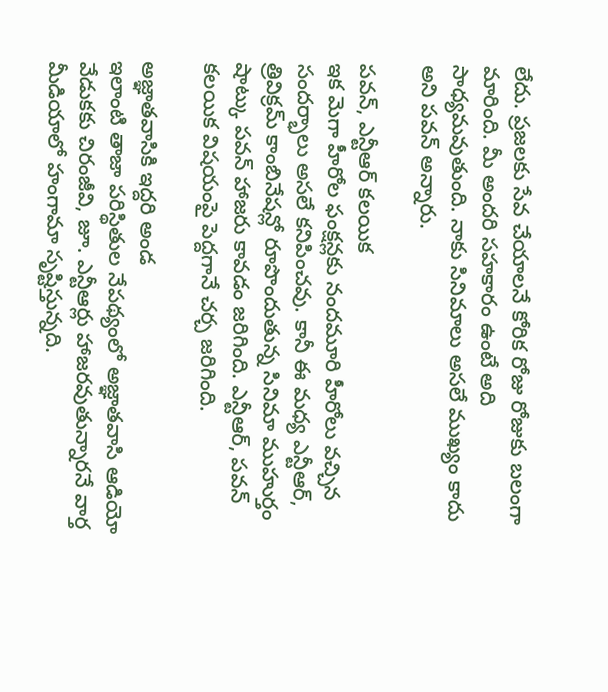లేదు. ప్రజలకు సేవ చేయాలనే కోరిక రోజు రోజుకు బలంగా మారింది. మీ అందరి సహకారం ఉంటే అది సాధ్యమవుతుంది. నాకు సినిమాలు అసలే ముఖ్యం కాదు అని పవన్ అన్నారు.

పవన్, ఎన్టీఆర్ కలయిక
ఇక మెగా హీరోల ఫంక్షన్లకు నందమూరి హీరోలు వచ్చిన సందర్భాలు అసలే కనిపించవు. కానీ ఈ మధ్య ఎన్టీఆర్, త్రివిక్రమ్ కాంబినేషన్లో రూపొందుతున్న సినిమా ముహుర్తం షాట్కు పవన్ హాజరు కావడం జరిగింది. ఎన్టీఆర్, పవన్ కలయిక విషయంపై పెద్దగానే చర్చ జరిగింది.

అజ్ఞాతవాసికి ఇద్దరి అండ
ఇలాంటి తాజా పరిస్థితుల నేపథ్యంలో అజ్ఞాతవాసి ఆడియో వేడుకకు చిరంజీవి, జూ. ఎన్టీఆర్లు హాజరవుతున్నారనే వార్త మీడియాలో హంగామా సృష్టిస్తున్నది.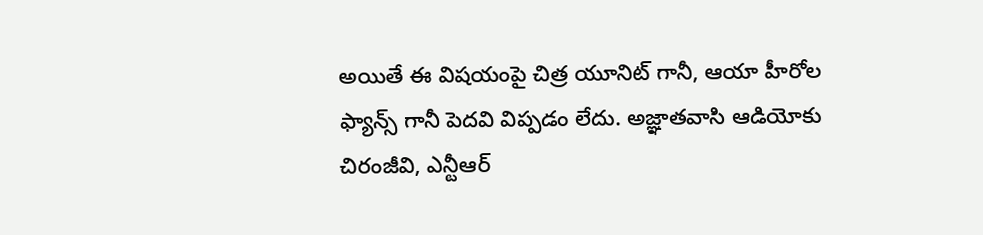అయితే ఈ విషయంపై చిత్ర యూనిట్ గానీ, ఆయా హీరోల ఫ్యాన్స్ గానీ పెదవి విప్పడం లేదు. అజ్ఞాతవాసి ఆడియోకు చిరంజీవి, ఎన్టీఆర్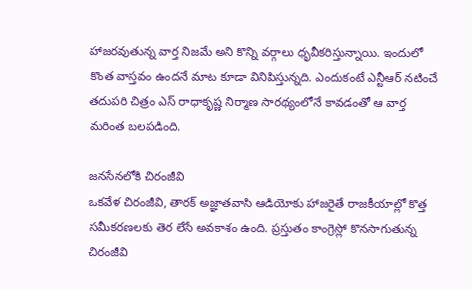హాజరవుతున్న వార్త నిజమే అని కొన్ని వర్గాలు ధృవీకరిస్తున్నాయి. ఇందులో కొంత వాస్తవం ఉందనే మాట కూడా వినిపిస్తున్నది. ఎందుకంటే ఎన్టీఆర్ నటించే తదుపరి చిత్రం ఎస్ రాధాకృష్ణ నిర్మాణ సారథ్యంలోనే కావడంతో ఆ వార్త మరింత బలపడింది.

జనసేనలోకి చిరంజీవి
ఒకవేళ చిరంజీవి, తారక్ అజ్ఞాతవాసి ఆడియోకు హాజరైతే రాజకీయాల్లో కొత్త సమీకరణలకు తెర లేసే అవకాశం ఉంది. ప్రస్తుతం కాంగ్రెస్లో కొనసాగుతున్న చిరంజీవి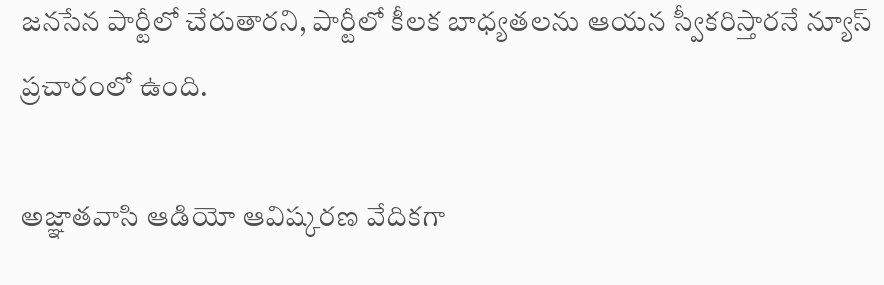జనసేన పార్టీలో చేరుతారని, పార్టీలో కీలక బాధ్యతలను ఆయన స్వీకరిస్తారనే న్యూస్ ప్రచారంలో ఉంది.

అజ్ఞాతవాసి ఆడియో ఆవిష్కరణ వేదికగా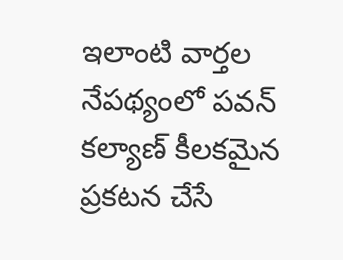ఇలాంటి వార్తల నేపథ్యంలో పవన్ కల్యాణ్ కీలకమైన ప్రకటన చేసే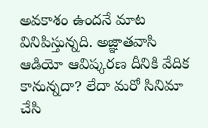అవకాశం ఉందనే మాట వినిపిస్తున్నది. అజ్ఞాతవాసి ఆడియో ఆవిష్కరణ దీనికి వేదిక కానున్నదా? లేదా మరో సినిమా చేసి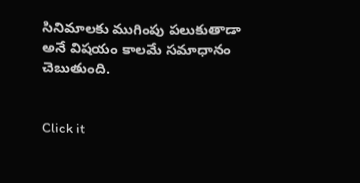సినిమాలకు ముగింపు పలుకుతాడా అనే విషయం కాలమే సమాధానం చెబుతుంది.


Click it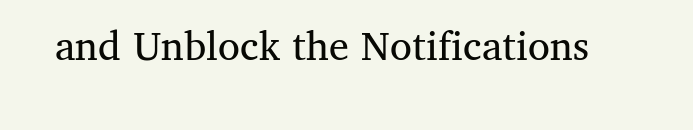and Unblock the Notifications